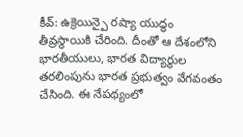కీవ్: ఉక్రెయిన్పై రష్యా యుద్ధం తీవ్రస్థాయికి చేరింది. దీంతో ఆ దేశంలోని భారతీయులు, భారత విద్యార్థుల తరలింపును భారత ప్రభుత్వం వేగవంతం చేసింది. ఈ నేపథ్యంలో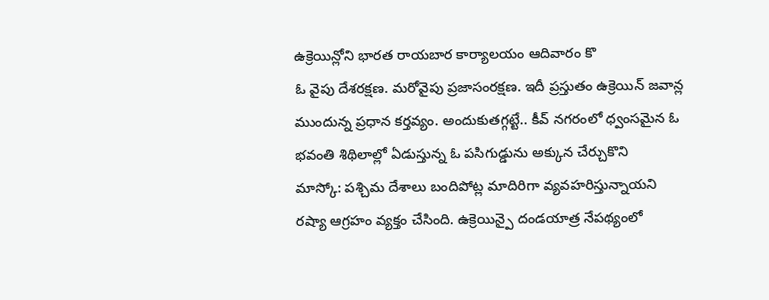ఉక్రెయిన్లోని భారత రాయబార కార్యాలయం ఆదివారం కొ
ఓ వైపు దేశరక్షణ. మరోవైపు ప్రజాసంరక్షణ. ఇదీ ప్రస్తుతం ఉక్రెయిన్ జవాన్ల ముందున్న ప్రధాన కర్తవ్యం. అందుకుతగ్గట్టే.. కీవ్ నగరంలో ధ్వంసమైన ఓ భవంతి శిథిలాల్లో ఏడుస్తున్న ఓ పసిగుడ్డును అక్కున చేర్చుకొని
మాస్కో: పశ్చిమ దేశాలు బందిపోట్ల మాదిరిగా వ్యవహరిస్తున్నాయని రష్యా ఆగ్రహం వ్యక్తం చేసింది. ఉక్రెయిన్పై దండయాత్ర నేపథ్యంలో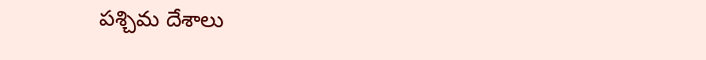పశ్చిమ దేశాలు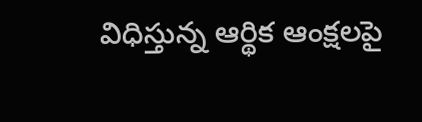విధిస్తున్న ఆర్థిక ఆంక్షలపై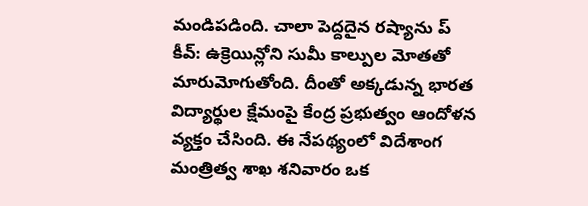మండిపడింది. చాలా పెద్దదైన రష్యాను ప్
కీవ్: ఉక్రెయిన్లోని సుమీ కాల్పుల మోతతో మారుమోగుతోంది. దీంతో అక్కడున్న భారత విద్యార్థుల క్షేమంపై కేంద్ర ప్రభుత్వం ఆందోళన వ్యక్తం చేసింది. ఈ నేపథ్యంలో విదేశాంగ మంత్రిత్వ శాఖ శనివారం ఒక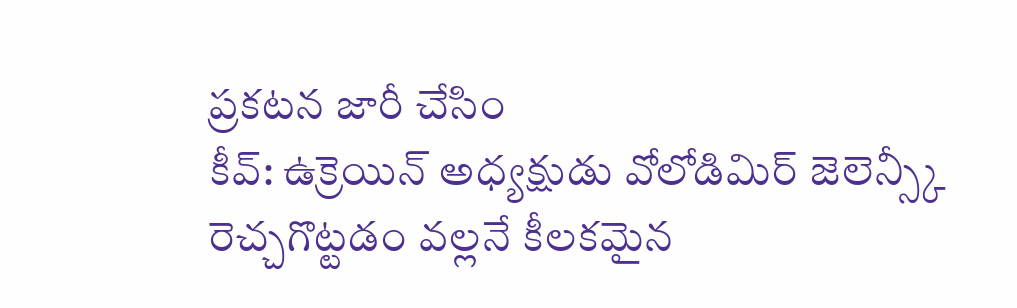ప్రకటన జారీ చేసిం
కీవ్: ఉక్రెయిన్ అధ్యక్షుడు వోలోడిమిర్ జెలెన్స్కీ రెచ్చగొట్టడం వల్లనే కీలకమైన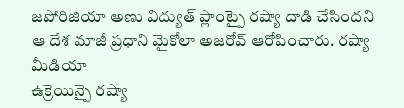జపోరిజియా అణు విద్యుత్ ప్లాంట్పై రష్యా దాడి చేసిందని ఆ దేశ మాజీ ప్రధాని మైకోలా అజరోవ్ ఆరోపించారు. రష్యా మీడియా
ఉక్రెయిన్పై రష్యా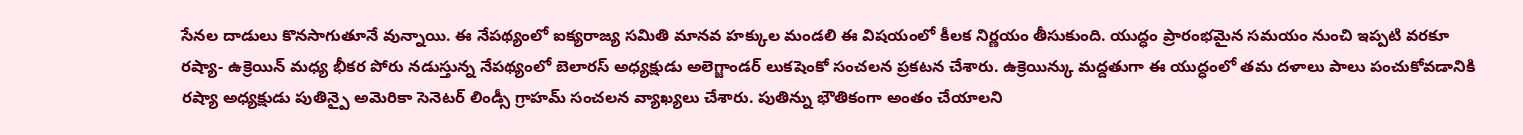సేనల దాడులు కొనసాగుతూనే వున్నాయి. ఈ నేపథ్యంలో ఐక్యరాజ్య సమితి మానవ హక్కుల మండలి ఈ విషయంలో కీలక నిర్ణయం తీసుకుంది. యుద్ధం ప్రారంభమైన సమయం నుంచి ఇప్పటి వరకూ
రష్యా- ఉక్రెయిన్ మధ్య భీకర పోరు నడుస్తున్న నేపథ్యంలో బెలారస్ అధ్యక్షుడు అలెగ్జాండర్ లుకషెంకో సంచలన ప్రకటన చేశారు. ఉక్రెయిన్కు మద్దతుగా ఈ యుద్ధంలో తమ దళాలు పాలు పంచుకోవడానికి
రష్యా అధ్యక్షుడు పుతిన్పై అమెరికా సెనెటర్ లిండ్సీ గ్రాహమ్ సంచలన వ్యాఖ్యలు చేశారు. పుతిన్ను భౌతికంగా అంతం చేయాలని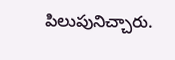పిలుపునిచ్చారు.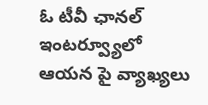ఓ టీవీ ఛానల్ ఇంటర్వ్యూలో ఆయన పై వ్యాఖ్యలు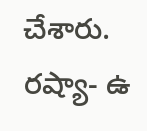చేశారు. రష్యా- ఉ